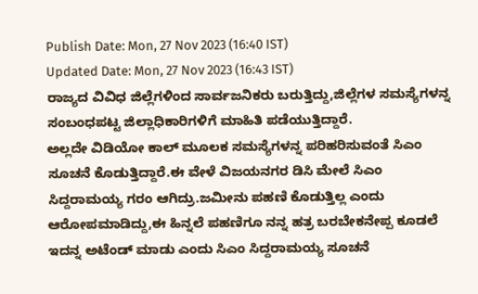Publish Date: Mon, 27 Nov 2023 (16:40 IST)
Updated Date: Mon, 27 Nov 2023 (16:43 IST)
ರಾಜ್ಯದ ವಿವಿಧ ಜಿಲ್ಲೆಗಳಿಂದ ಸಾರ್ವಜನಿಕರು ಬರುತ್ತಿದ್ದು,ಜಿಲ್ಲೆಗಳ ಸಮಸ್ಯೆಗಳನ್ನ ಸಂಬಂಧಪಟ್ಟ ಜಿಲ್ಲಾಧಿಕಾರಿಗಳಿಗೆ ಮಾಹಿತಿ ಪಡೆಯುತ್ತಿದ್ದಾರೆ.
ಅಲ್ಲದೇ ವಿಡಿಯೋ ಕಾಲ್ ಮೂಲಕ ಸಮಸ್ಯೆಗಳನ್ನ ಪರಿಹರಿಸುವಂತೆ ಸಿಎಂ ಸೂಚನೆ ಕೊಡುತ್ತಿದ್ದಾರೆ.ಈ ವೇಳೆ ವಿಜಯನಗರ ಡಿಸಿ ಮೇಲೆ ಸಿಎಂ ಸಿದ್ದರಾಮಯ್ಯ ಗರಂ ಆಗಿದ್ರು.ಜಮೀನು ಪಹಣಿ ಕೊಡುತ್ತಿಲ್ಲ ಎಂದು ಆರೋಪಮಾಡಿದ್ದು,ಈ ಹಿನ್ನಲೆ ಪಹಣಿಗೂ ನನ್ನ ಹತ್ರ ಬರಬೇಕನೇಪ್ಪ ಕೂಡಲೆ ಇದನ್ನ ಅಟೆಂಡ್ ಮಾಡು ಎಂದು ಸಿಎಂ ಸಿದ್ದರಾಮಯ್ಯ ಸೂಚನೆ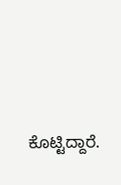ಕೊಟ್ಟಿದ್ದಾರೆ.